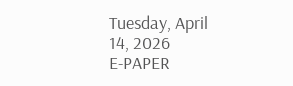Tuesday, April 14, 2026
E-PAPER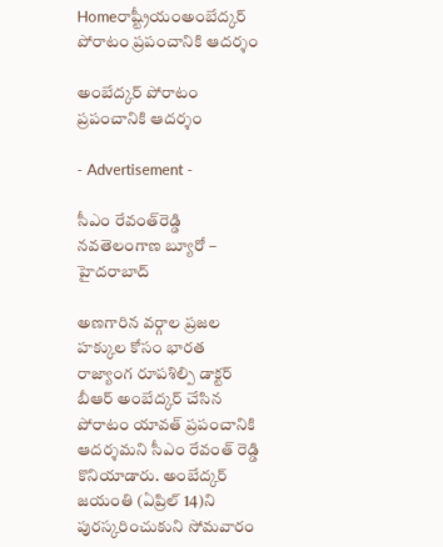Homeరాష్ట్రీయంఅంబేద్కర్‌ పోరాటం ప్రపంచానికి ఆదర్శం

అంబేద్కర్‌ పోరాటం ప్రపంచానికి ఆదర్శం

- Advertisement -

సీఎం రేవంత్‌రెడ్డి
నవతెలంగాణ బ్యూరో – హైదరాబాద్‌

అణగారిన వర్గాల ప్రజల హక్కుల కోసం భారత రాజ్యాంగ రూపశిల్పి డాక్టర్‌ బీఆర్‌ అంబేద్కర్‌ చేసిన పోరాటం యావత్‌ ప్రపంచానికి ఆదర్శమని సీఎం రేవంత్‌ రెడ్డి కొనియాడారు. అంబేద్కర్‌ జయంతి (ఏప్రిల్‌ 14)ని పురస్కరించుకుని సోమవారం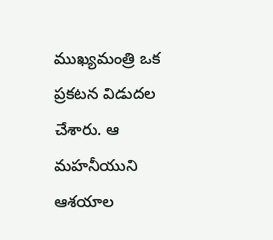ముఖ్యమంత్రి ఒక ప్రకటన విడుదల చేశారు. ఆ మహనీయుని ఆశయాల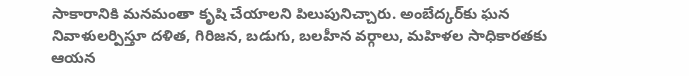సాకారానికి మనమంతా కృషి చేయాలని పిలుపునిచ్చారు. అంబేద్కర్‌కు ఘన నివాళులర్పిస్తూ దళిత, గిరిజన, బడుగు, బలహీన వర్గాలు, మహిళల సాధికారతకు ఆయన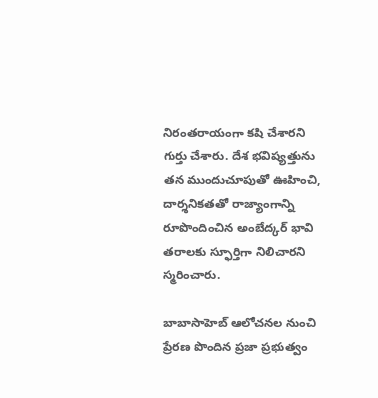నిరంతరాయంగా కషి చేశారని గుర్తు చేశారు. దేశ భవిష్యత్తును తన ముందుచూపుతో ఊహించి, దార్శనికతతో రాజ్యాంగాన్ని రూపొందించిన అంబేద్కర్‌ భావి తరాలకు స్ఫూర్తిగా నిలిచారని స్మరించారు.

బాబాసాహెబ్‌ ఆలోచనల నుంచి ప్రేరణ పొందిన ప్రజా ప్రభుత్వం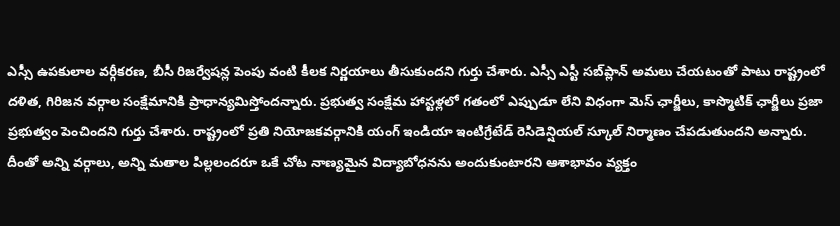ఎస్సీ ఉపకులాల వర్గీకరణ, బీసీ రిజర్వేషన్ల పెంపు వంటి కీలక నిర్ణయాలు తీసుకుందని గుర్తు చేశారు. ఎస్సీ ఎస్టీ సబ్‌ప్లాన్‌ అమలు చేయటంతో పాటు రాష్ట్రంలో దళిత, గిరిజన వర్గాల సంక్షేమానికి ప్రాధాన్యమిస్తోందన్నారు. ప్రభుత్వ సంక్షేమ హాస్టళ్లలో గతంలో ఎప్పుడూ లేని విధంగా మెస్‌ ఛార్జీలు, కాస్మొటిక్‌ ఛార్జీలు ప్రజా ప్రభుత్వం పెంచిందని గుర్తు చేశారు. రాష్ట్రంలో ప్రతి నియోజకవర్గానికి యంగ్‌ ఇండియా ఇంటిగ్రేటేడ్‌ రెసిడెన్షియల్‌ స్కూల్‌ నిర్మాణం చేపడుతుందని అన్నారు. దీంతో అన్ని వర్గాలు, అన్ని మతాల పిల్లలందరూ ఒకే చోట నాణ్యమైన విద్యాబోధనను అందుకుంటారని ఆశాభావం వ్యక్తం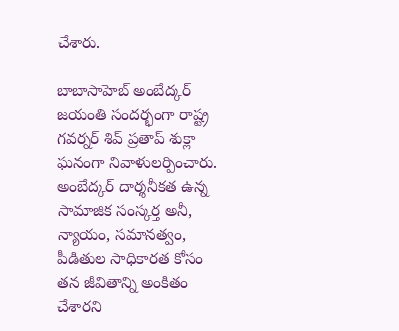చేశారు.

బాబాసాహెబ్‌ అంబేద్కర్‌ జయంతి సందర్భంగా రాష్ట్ర గవర్నర్‌ శివ్‌ ప్రతాప్‌ శుక్లా ఘనంగా నివాళులర్పించారు. అంబేద్కర్‌ దార్శనీకత ఉన్న సామాజిక సంస్కర్త అనీ, న్యాయం, సమానత్వం, పీడితుల సాధికారత కోసం తన జీవితాన్ని అంకితం చేశారని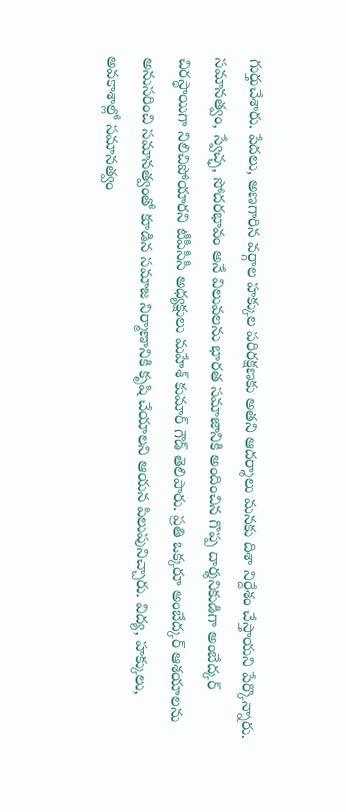గుర్తుచేశారు. పేదలు, అణగారిన వర్గాల హక్కుల పరిరక్షణకు అతని ఆదర్శాలు మనకు దిశా నిర్దేశం చేస్తాయని పేర్కొన్నారు.
సమానత్వం, స్వేచ్ఛ, సోదరభావం అనే విలువలను భారత సమాజానికి అందించిన గొప్ప దార్శనికుడిగా అంబేద్కర్‌ చిరస్థాయిగా నిలిచిపోయారని టీపీసీసీ అధ్యక్షులు మహేశ్‌ కుమార్‌ గౌడ్‌ తెలిపారు. ప్రతి ఒక్కరూ అంబేద్కర్‌ ఆశయాలను అనుసరించి సమానత్వంతో కూడిన సమాజ నిర్మాణానికి కృషి చేయాలని ఆయన పిలుపునిచ్చారు. విద్య, హక్కులు, అవకాశాల్లో సమానత్వం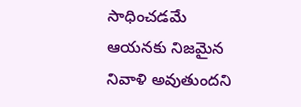సాధించడమే ఆయనకు నిజమైన నివాళి అవుతుందని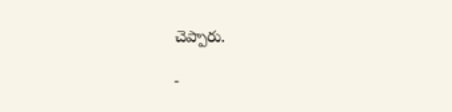చెప్పారు.

-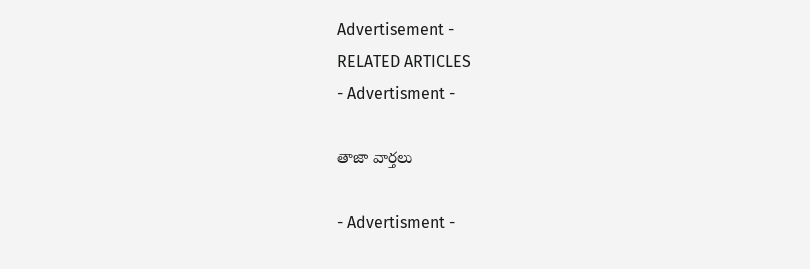Advertisement -
RELATED ARTICLES
- Advertisment -

తాజా వార్తలు

- Advertisment -